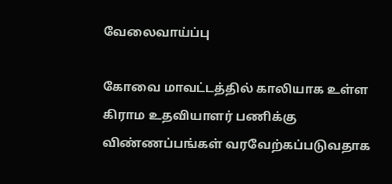வேலைவாய்ப்பு

கோவை மாவட்டத்தில் காலியாக உள்ள கிராம உதவியாளர் பணிக்கு விண்ணப்பங்கள் வரவேற்கப்படுவதாக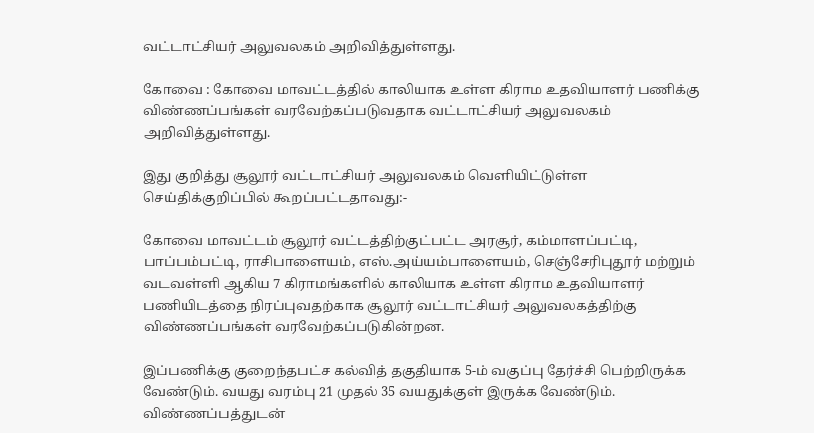வட்டாட்சியர் அலுவலகம் அறிவித்துள்ளது.

கோவை : கோவை மாவட்டத்தில் காலியாக உள்ள கிராம உதவியாளர் பணிக்கு விண்ணப்பங்கள் வரவேற்கப்படுவதாக வட்டாட்சியர் அலுவலகம் அறிவித்துள்ளது.

இது குறித்து சூலூர் வட்டாட்சியர் அலுவலகம் வெளியிட்டுள்ள செய்திக்குறிப்பில் கூறப்பட்டதாவது:-

கோவை மாவட்டம் சூலூர் வட்டத்திற்குட்பட்ட அரசூர், கம்மாளப்பட்டி, பாப்பம்பட்டி, ராசிபாளையம், எஸ்.அய்யம்பாளையம், செஞ்சேரிபுதூர் மற்றும் வடவள்ளி ஆகிய 7 கிராமங்களில் காலியாக உள்ள கிராம உதவியாளர் பணியிடத்தை நிரப்புவதற்காக சூலூர் வட்டாட்சியர் அலுவலகத்திற்கு விண்ணப்பங்கள் வரவேற்கப்படுகின்றன.

இப்பணிக்கு குறைந்தபட்ச கல்வித் தகுதியாக 5-ம் வகுப்பு தேர்ச்சி பெற்றிருக்க வேண்டும். வயது வரம்பு 21 முதல் 35 வயதுக்குள் இருக்க வேண்டும். விண்ணப்பத்துடன்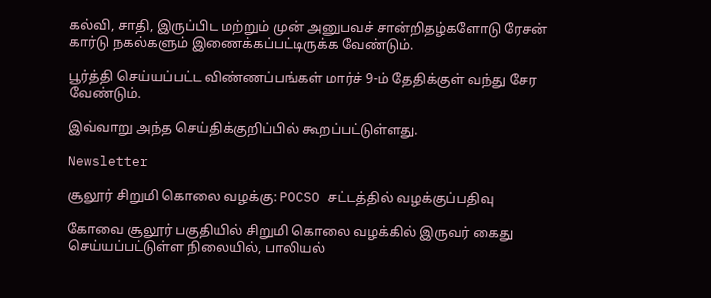கல்வி, சாதி, இருப்பிட மற்றும் முன் அனுபவச் சான்றிதழ்களோடு ரேசன் கார்டு நகல்களும் இணைக்கப்பட்டிருக்க வேண்டும்.

பூர்த்தி செய்யப்பட்ட விண்ணப்பங்கள் மார்ச் 9-ம் தேதிக்குள் வந்து சேர  வேண்டும்.

இவ்வாறு அந்த செய்திக்குறிப்பில் கூறப்பட்டுள்ளது.

Newsletter

சூலூர் சிறுமி கொலை வழக்கு: POCSO சட்டத்தில் வழக்குப்பதிவு

கோவை சூலூர் பகுதியில் சிறுமி கொலை வழக்கில் இருவர் கைது செய்யப்பட்டுள்ள நிலையில், பாலியல்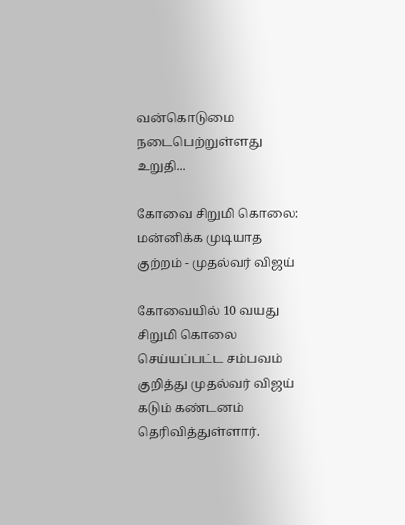வன்கொடுமை நடைபெற்றுள்ளது உறுதி...

கோவை சிறுமி கொலை: மன்னிக்க முடியாத குற்றம் - முதல்வர் விஜய்

கோவையில் 10 வயது சிறுமி கொலை செய்யப்பட்ட சம்பவம் குறித்து முதல்வர் விஜய் கடும் கண்டனம் தெரிவித்துள்ளார்.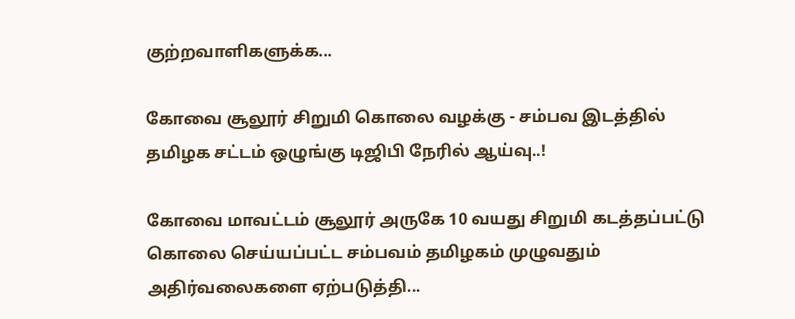குற்றவாளிகளுக்க...

கோவை சூலூர் சிறுமி கொலை வழக்கு - சம்பவ இடத்தில் தமிழக சட்டம் ஒழுங்கு டிஜிபி நேரில் ஆய்வு..!

கோவை மாவட்டம் சூலூர் அருகே 10 வயது சிறுமி கடத்தப்பட்டு கொலை செய்யப்பட்ட சம்பவம் தமிழகம் முழுவதும் அதிர்வலைகளை ஏற்படுத்தி...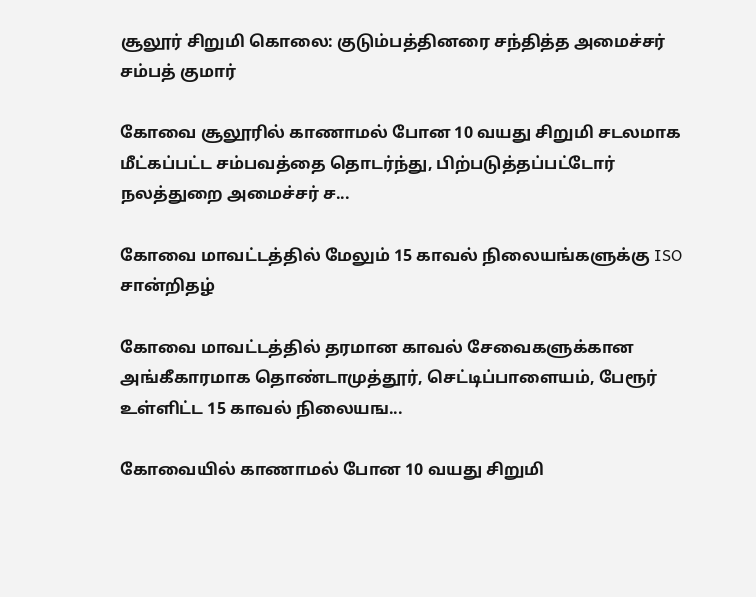சூலூர் சிறுமி கொலை: குடும்பத்தினரை சந்தித்த அமைச்சர் சம்பத் குமார்

கோவை சூலூரில் காணாமல் போன 10 வயது சிறுமி சடலமாக மீட்கப்பட்ட சம்பவத்தை தொடர்ந்து, பிற்படுத்தப்பட்டோர் நலத்துறை அமைச்சர் ச...

கோவை மாவட்டத்தில் மேலும் 15 காவல் நிலையங்களுக்கு ISO சான்றிதழ்

கோவை மாவட்டத்தில் தரமான காவல் சேவைகளுக்கான அங்கீகாரமாக தொண்டாமுத்தூர், செட்டிப்பாளையம், பேரூர் உள்ளிட்ட 15 காவல் நிலையங...

கோவையில் காணாமல் போன 10 வயது சிறுமி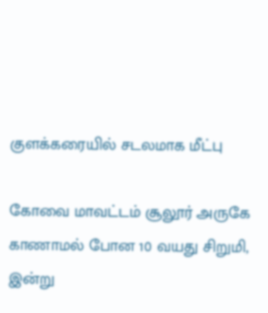குளக்கரையில் சடலமாக மீட்பு

கோவை மாவட்டம் சூலூர் அருகே காணாமல் போன 10 வயது சிறுமி, இன்று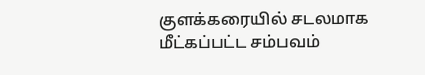குளக்கரையில் சடலமாக மீட்கப்பட்ட சம்பவம்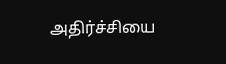அதிர்ச்சியை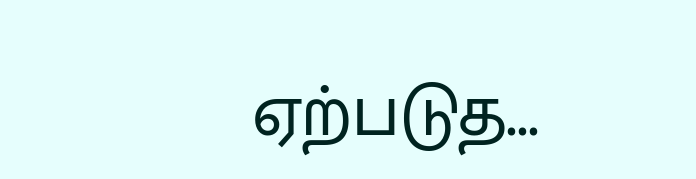ஏற்படுத...